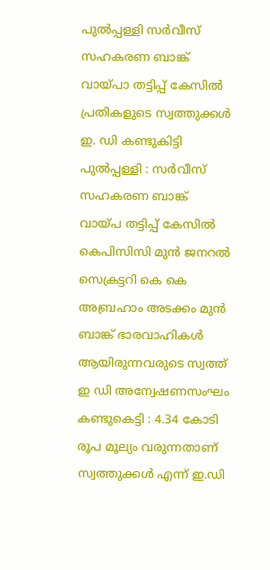പുൽപ്പള്ളി സർവീസ് സഹകരണ ബാങ്ക് വായ്പാ തട്ടിപ്പ് കേസിൽ പ്രതികളുടെ സ്വത്തുക്കൾ ഇ. ഡി കണ്ടുകിട്ടി
പുൽപ്പള്ളി : സർവീസ് സഹകരണ ബാങ്ക് വായ്പ തട്ടിപ്പ് കേസിൽ കെപിസിസി മുൻ ജനറൽ സെക്രട്ടറി കെ കെ അബ്രഹാം അടക്കം മുൻ ബാങ്ക് ഭാരവാഹികൾ ആയിരുന്നവരുടെ സ്വത്ത് ഇ ഡി അന്വേഷണസംഘം കണ്ടുകെട്ടി : 4.34 കോടി രൂപ മൂല്യം വരുന്നതാണ് സ്വത്തുക്കൾ എന്ന് ഇ.ഡി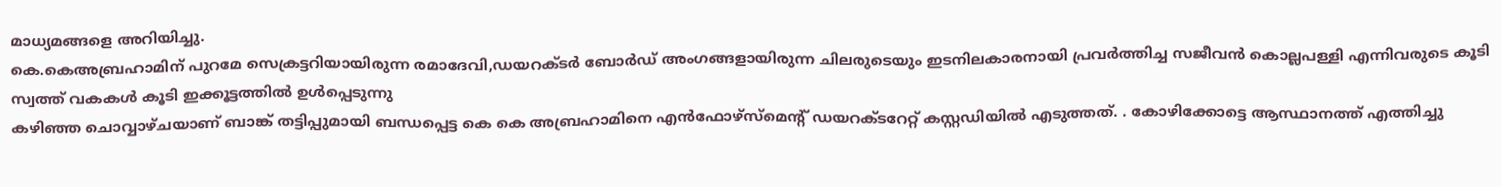മാധ്യമങ്ങളെ അറിയിച്ചു.
കെ.കെഅബ്രഹാമിന് പുറമേ സെക്രട്ടറിയായിരുന്ന രമാദേവി,ഡയറക്ടർ ബോർഡ് അംഗങ്ങളായിരുന്ന ചിലരുടെയും ഇടനിലകാരനായി പ്രവർത്തിച്ച സജീവൻ കൊല്ലപള്ളി എന്നിവരുടെ കൂടി സ്വത്ത് വകകൾ കൂടി ഇക്കൂട്ടത്തിൽ ഉൾപ്പെടുന്നു
കഴിഞ്ഞ ചൊവ്വാഴ്ചയാണ് ബാങ്ക് തട്ടിപ്പുമായി ബന്ധപ്പെട്ട കെ കെ അബ്രഹാമിനെ എൻഫോഴ്സ്മെന്റ് ഡയറക്ടറേറ്റ് കസ്റ്റഡിയിൽ എടുത്തത്. . കോഴിക്കോട്ടെ ആസ്ഥാനത്ത് എത്തിച്ചു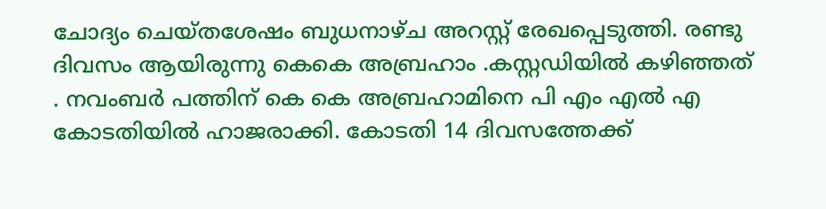ചോദ്യം ചെയ്തശേഷം ബുധനാഴ്ച അറസ്റ്റ് രേഖപ്പെടുത്തി. രണ്ടു ദിവസം ആയിരുന്നു കെകെ അബ്രഹാം .കസ്റ്റഡിയിൽ കഴിഞ്ഞത് . നവംബർ പത്തിന് കെ കെ അബ്രഹാമിനെ പി എം എൽ എ കോടതിയിൽ ഹാജരാക്കി. കോടതി 14 ദിവസത്തേക്ക്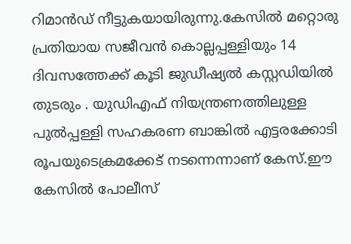റിമാൻഡ് നീട്ടുകയായിരുന്നു.കേസിൽ മറ്റൊരു പ്രതിയായ സജീവൻ കൊല്ലപ്പള്ളിയും 14 ദിവസത്തേക്ക് കൂടി ജുഡീഷ്യൽ കസ്റ്റഡിയിൽ തുടരും . യുഡിഎഫ് നിയന്ത്രണത്തിലുള്ള പുൽപ്പള്ളി സഹകരണ ബാങ്കിൽ എട്ടരക്കോടി രൂപയുടെക്രമക്കേട് നടന്നെന്നാണ് കേസ്.ഈ കേസിൽ പോലീസ്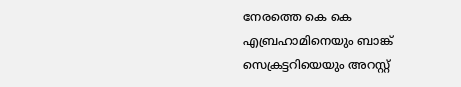നേരത്തെ കെ കെ എബ്രഹാമിനെയും ബാങ്ക് സെക്രട്ടറിയെയും അറസ്റ്റ്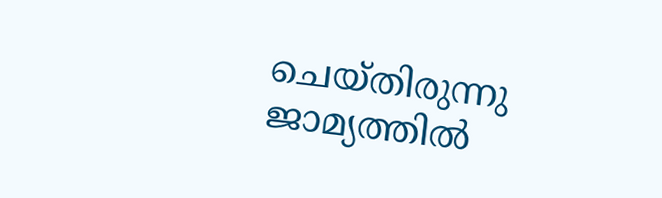ചെയ്തിരുന്നു ജാമ്യത്തിൽ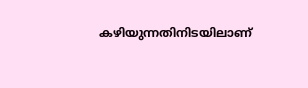കഴിയുന്നതിനിടയിലാണ്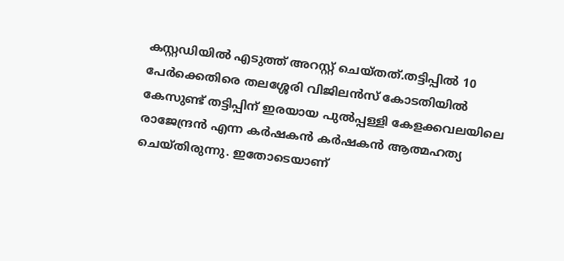കസ്റ്റഡിയിൽ എടുത്ത് അറസ്റ്റ് ചെയ്തത്.തട്ടിപ്പിൽ 10 പേർക്കെതിരെ തലശ്ശേരി വിജിലൻസ് കോടതിയിൽ കേസുണ്ട് തട്ടിപ്പിന് ഇരയായ പുൽപ്പള്ളി കേളക്കവലയിലെ രാജേന്ദ്രൻ എന്ന കർഷകൻ കർഷകൻ ആത്മഹത്യ ചെയ്തിരുന്നു. ഇതോടെയാണ്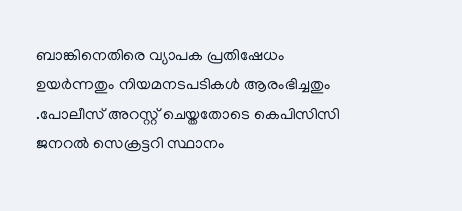ബാങ്കിനെതിരെ വ്യാപക പ്രതിഷേധം ഉയർന്നതും നിയമനടപടികൾ ആരംഭിച്ചതും .പോലീസ് അറസ്റ്റ് ചെയ്തതോടെ കെപിസിസി ജനറൽ സെക്രട്ടറി സ്ഥാനം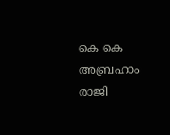കെ കെ അബ്രഹാം രാജി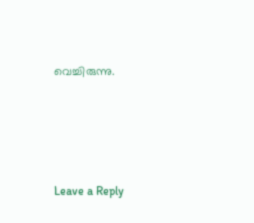വെച്ചിരുന്നു.





Leave a Reply